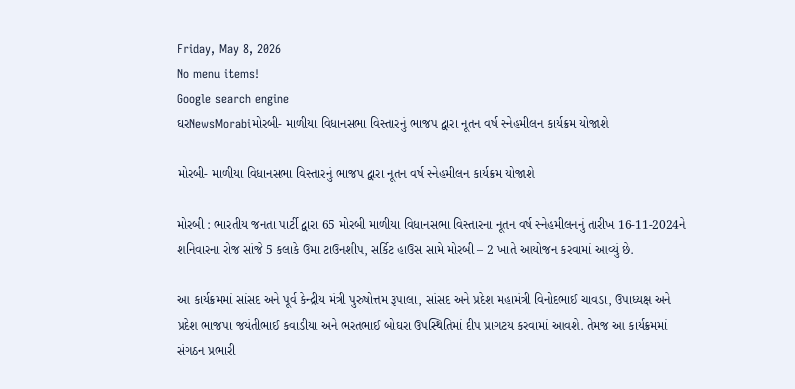Friday, May 8, 2026
No menu items!
Google search engine
ઘરNewsMorabiમોરબી- માળીયા વિધાનસભા વિસ્તારનું ભાજપ દ્વારા નૂતન વર્ષ સ્નેહમીલન કાર્યક્રમ યોજાશે

મોરબી- માળીયા વિધાનસભા વિસ્તારનું ભાજપ દ્વારા નૂતન વર્ષ સ્નેહમીલન કાર્યક્રમ યોજાશે

મોરબી : ભારતીય જનતા પાર્ટી દ્વારા 65 મોરબી માળીયા વિધાનસભા વિસ્તારના નૂતન વર્ષ સ્નેહમીલનનું તારીખ 16-11-2024ને શનિવારના રોજ સાંજે 5 કલાકે ઉમા ટાઉનશીપ, સર્કિટ હાઉસ સામે મોરબી – 2 ખાતે આયોજન કરવામાં આવ્યું છે.

આ કાર્યક્રમમાં સાંસદ અને પૂર્વ કેન્દ્રીય મંત્રી પુરુષોત્તમ રૂપાલા, સાંસદ અને પ્રદેશ મહામંત્રી વિનોદભાઈ ચાવડા, ઉપાધ્યક્ષ અને પ્રદેશ ભાજપા જયંતીભાઈ કવાડીયા અને ભરતભાઈ બોઘરા ઉપસ્થિતિમાં દીપ પ્રાગટય કરવામાં આવશે. તેમજ આ કાર્યક્રમમાં સંગઠન પ્રભારી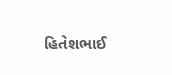હિતેશભાઈ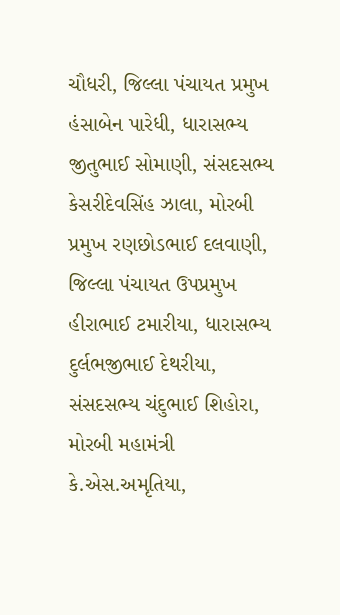ચૌધરી, જિલ્લા પંચાયત પ્રમુખ હંસાબેન પારેધી, ધારાસભ્ય જીતુભાઈ સોમાણી, સંસદસભ્ય કેસરીદેવસિંહ ઝાલા, મોરબી પ્રમુખ રણછોડભાઈ દલવાણી, જિલ્લા પંચાયત ઉપપ્રમુખ હીરાભાઈ ટમારીયા, ધારાસભ્ય દુર્લભજીભાઈ દેથરીયા, સંસદસભ્ય ચંદુભાઈ શિહોરા, મોરબી મહામંત્રી કે.એસ.અમૃતિયા,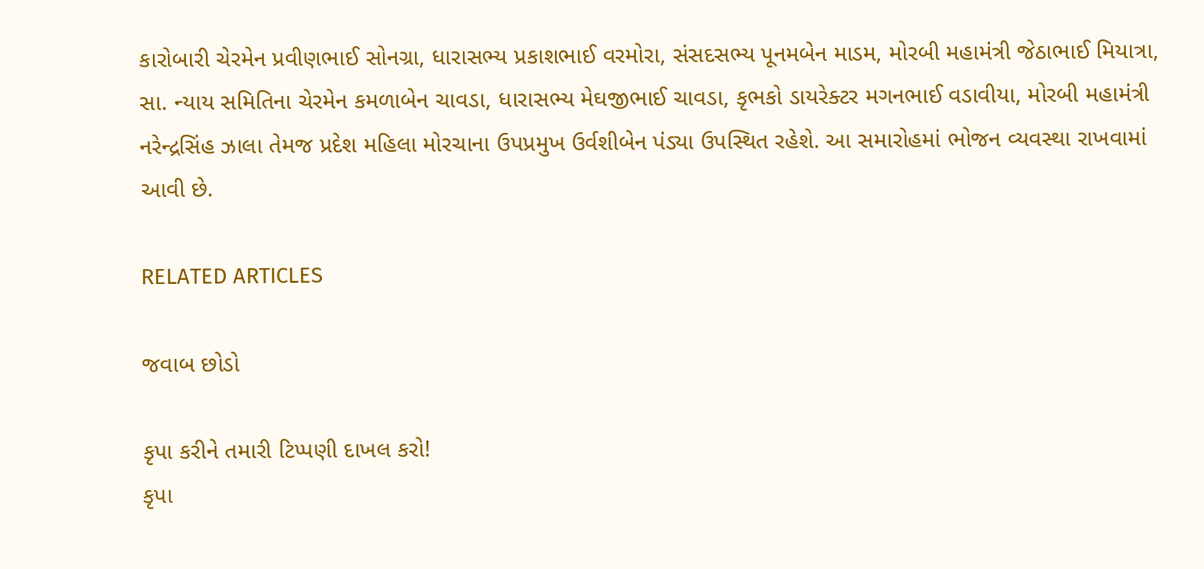કારોબારી ચેરમેન પ્રવીણભાઈ સોનગ્રા, ધારાસભ્ય પ્રકાશભાઈ વરમોરા, સંસદસભ્ય પૂનમબેન માડમ, મોરબી મહામંત્રી જેઠાભાઈ મિયાત્રા, સા. ન્યાય સમિતિના ચેરમેન કમળાબેન ચાવડા, ધારાસભ્ય મેઘજીભાઈ ચાવડા, કૃભકો ડાયરેક્ટર મગનભાઈ વડાવીયા, મોરબી મહામંત્રી નરેન્દ્રસિંહ ઝાલા તેમજ પ્રદેશ મહિલા મોરચાના ઉપપ્રમુખ ઉર્વશીબેન પંડ્યા ઉપસ્થિત રહેશે. આ સમારોહમાં ભોજન વ્યવસ્થા રાખવામાં આવી છે.

RELATED ARTICLES

જવાબ છોડો

કૃપા કરીને તમારી ટિપ્પણી દાખલ કરો!
કૃપા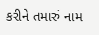કરીને તમારું નામ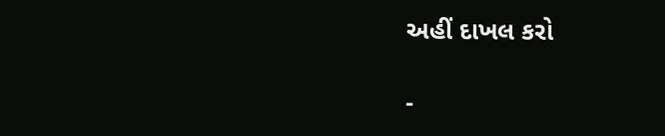અહીં દાખલ કરો

-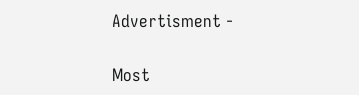Advertisment -

Most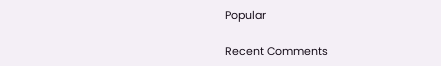Popular

Recent Comments